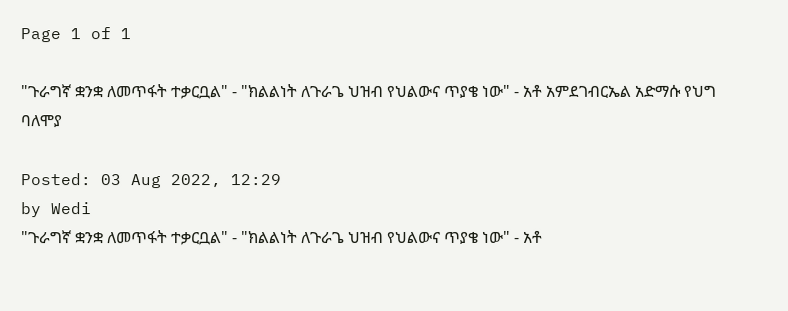Page 1 of 1

"ጉራግኛ ቋንቋ ለመጥፋት ተቃርቧል" - "ክልልነት ለጉራጌ ህዝብ የህልውና ጥያቄ ነው" - አቶ አምደገብርኤል አድማሱ የህግ ባለሞያ

Posted: 03 Aug 2022, 12:29
by Wedi
"ጉራግኛ ቋንቋ ለመጥፋት ተቃርቧል" - "ክልልነት ለጉራጌ ህዝብ የህልውና ጥያቄ ነው" - አቶ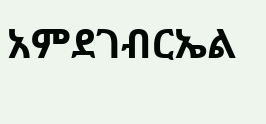አምደገብርኤል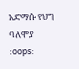አድማሱ የህግ ባለሞያ
:oops: